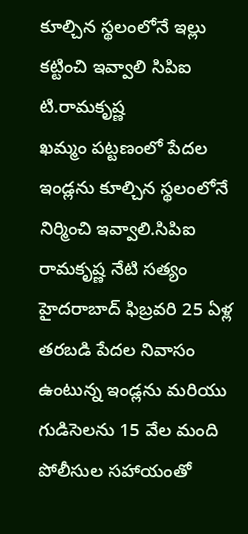కూల్చిన స్థలంలోనే ఇల్లు కట్టించి ఇవ్వాలి సిపిఐ టి.రామకృష్ణ
ఖమ్మం పట్టణంలో పేదల ఇండ్లను కూల్చిన స్థలంలోనే నిర్మించి ఇవ్వాలి.సిపిఐ రామకృష్ణ నేటి సత్యం హైదరాబాద్ ఫిబ్రవరి 25 ఏళ్ల తరబడి పేదల నివాసం ఉంటున్న ఇండ్లను మరియు గుడిసెలను 15 వేల మంది పోలీసుల సహాయంతో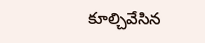కూల్చివేసిన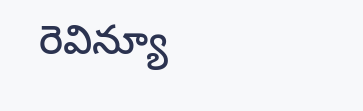రెవిన్యూ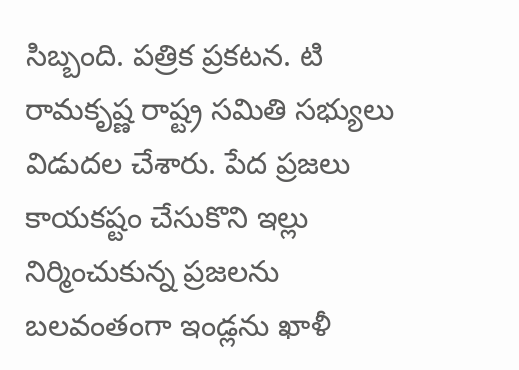సిబ్బంది. పత్రిక ప్రకటన. టి రామకృష్ణ రాష్ట్ర సమితి సభ్యులు విడుదల చేశారు. పేద ప్రజలు కాయకష్టం చేసుకొని ఇల్లు నిర్మించుకున్న ప్రజలను బలవంతంగా ఇండ్లను ఖాళీ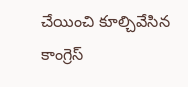చేయించి కూల్చివేసిన కాంగ్రెస్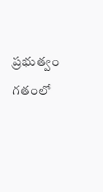ప్రభుత్వం గతంలో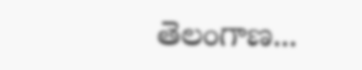తెలంగాణ...